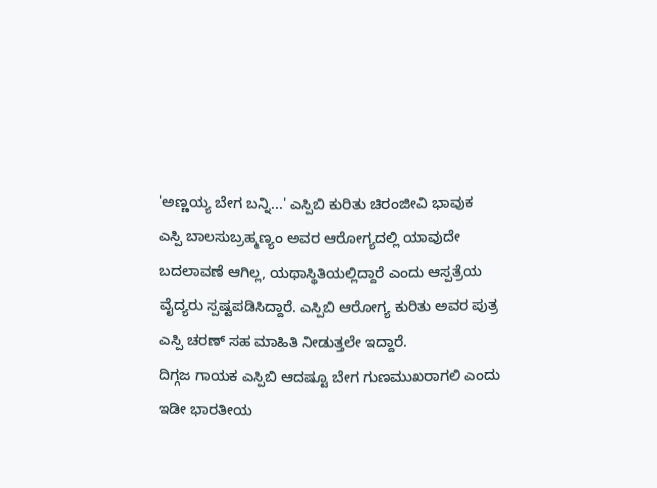'ಅಣ್ಣಯ್ಯ ಬೇಗ ಬನ್ನಿ...' ಎಸ್ಪಿಬಿ ಕುರಿತು ಚಿರಂಜೀವಿ ಭಾವುಕ
ಎಸ್ಪಿ ಬಾಲಸುಬ್ರಹ್ಮಣ್ಯಂ ಅವರ ಆರೋಗ್ಯದಲ್ಲಿ ಯಾವುದೇ ಬದಲಾವಣೆ ಆಗಿಲ್ಲ, ಯಥಾಸ್ಥಿತಿಯಲ್ಲಿದ್ದಾರೆ ಎಂದು ಆಸ್ಪತ್ರೆಯ ವೈದ್ಯರು ಸ್ಪಷ್ಟಪಡಿಸಿದ್ದಾರೆ. ಎಸ್ಪಿಬಿ ಆರೋಗ್ಯ ಕುರಿತು ಅವರ ಪುತ್ರ ಎಸ್ಪಿ ಚರಣ್ ಸಹ ಮಾಹಿತಿ ನೀಡುತ್ತಲೇ ಇದ್ದಾರೆ.
ದಿಗ್ಗಜ ಗಾಯಕ ಎಸ್ಪಿಬಿ ಆದಷ್ಟೂ ಬೇಗ ಗುಣಮುಖರಾಗಲಿ ಎಂದು ಇಡೀ ಭಾರತೀಯ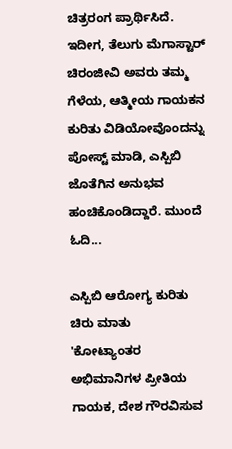ಚಿತ್ರರಂಗ ಪ್ರಾರ್ಥಿಸಿದೆ. ಇದೀಗ, ತೆಲುಗು ಮೆಗಾಸ್ಟಾರ್ ಚಿರಂಜೀವಿ ಅವರು ತಮ್ಮ ಗೆಳೆಯ, ಆತ್ಮೀಯ ಗಾಯಕನ ಕುರಿತು ವಿಡಿಯೋವೊಂದನ್ನು ಪೋಸ್ಟ್ ಮಾಡಿ, ಎಸ್ಪಿಬಿ ಜೊತೆಗಿನ ಅನುಭವ ಹಂಚಿಕೊಂಡಿದ್ದಾರೆ. ಮುಂದೆ ಓದಿ...

ಎಸ್ಪಿಬಿ ಆರೋಗ್ಯ ಕುರಿತು ಚಿರು ಮಾತು
'ಕೋಟ್ಯಾಂತರ ಅಭಿಮಾನಿಗಳ ಪ್ರೀತಿಯ ಗಾಯಕ, ದೇಶ ಗೌರವಿಸುವ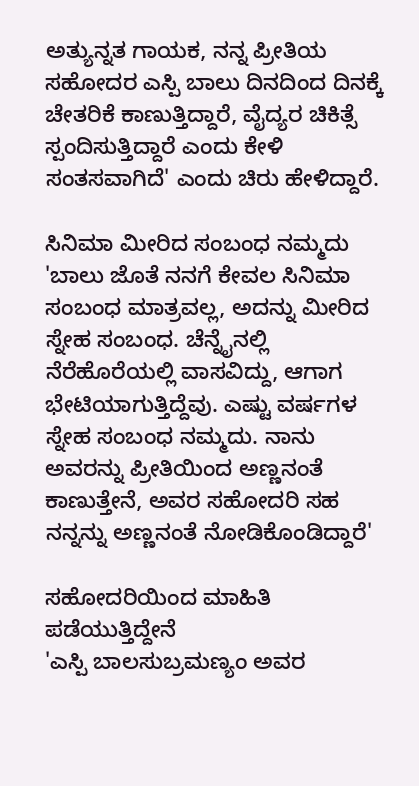ಅತ್ಯುನ್ನತ ಗಾಯಕ, ನನ್ನ ಪ್ರೀತಿಯ ಸಹೋದರ ಎಸ್ಪಿ ಬಾಲು ದಿನದಿಂದ ದಿನಕ್ಕೆ ಚೇತರಿಕೆ ಕಾಣುತ್ತಿದ್ದಾರೆ, ವೈದ್ಯರ ಚಿಕಿತ್ಸೆ ಸ್ಪಂದಿಸುತ್ತಿದ್ದಾರೆ ಎಂದು ಕೇಳಿ ಸಂತಸವಾಗಿದೆ' ಎಂದು ಚಿರು ಹೇಳಿದ್ದಾರೆ.

ಸಿನಿಮಾ ಮೀರಿದ ಸಂಬಂಧ ನಮ್ಮದು
'ಬಾಲು ಜೊತೆ ನನಗೆ ಕೇವಲ ಸಿನಿಮಾ ಸಂಬಂಧ ಮಾತ್ರವಲ್ಲ, ಅದನ್ನು ಮೀರಿದ ಸ್ನೇಹ ಸಂಬಂಧ. ಚೆನ್ನೈನಲ್ಲಿ ನೆರೆಹೊರೆಯಲ್ಲಿ ವಾಸವಿದ್ದು, ಆಗಾಗ ಭೇಟಿಯಾಗುತ್ತಿದ್ದೆವು. ಎಷ್ಟು ವರ್ಷಗಳ ಸ್ನೇಹ ಸಂಬಂಧ ನಮ್ಮದು. ನಾನು ಅವರನ್ನು ಪ್ರೀತಿಯಿಂದ ಅಣ್ಣನಂತೆ ಕಾಣುತ್ತೇನೆ, ಅವರ ಸಹೋದರಿ ಸಹ ನನ್ನನ್ನು ಅಣ್ಣನಂತೆ ನೋಡಿಕೊಂಡಿದ್ದಾರೆ'

ಸಹೋದರಿಯಿಂದ ಮಾಹಿತಿ ಪಡೆಯುತ್ತಿದ್ದೇನೆ
'ಎಸ್ಪಿ ಬಾಲಸುಬ್ರಮಣ್ಯಂ ಅವರ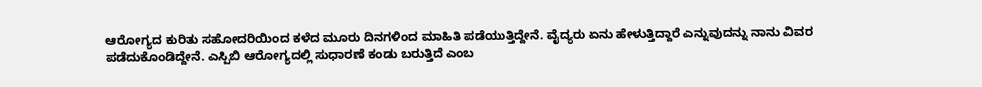ಆರೋಗ್ಯದ ಕುರಿತು ಸಹೋದರಿಯಿಂದ ಕಳೆದ ಮೂರು ದಿನಗಳಿಂದ ಮಾಹಿತಿ ಪಡೆಯುತ್ತಿದ್ದೇನೆ. ವೈದ್ಯರು ಏನು ಹೇಳುತ್ತಿದ್ದಾರೆ ಎನ್ನುವುದನ್ನು ನಾನು ವಿವರ ಪಡೆದುಕೊಂಡಿದ್ದೇನೆ. ಎಸ್ಪಿಬಿ ಆರೋಗ್ಯದಲ್ಲಿ ಸುಧಾರಣೆ ಕಂಡು ಬರುತ್ತಿದೆ ಎಂಬ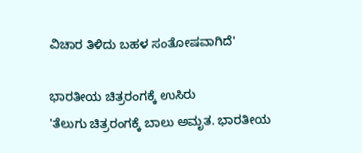ವಿಚಾರ ತಿಳಿದು ಬಹಳ ಸಂತೋಷವಾಗಿದೆ'

ಭಾರತೀಯ ಚಿತ್ರರಂಗಕ್ಕೆ ಉಸಿರು
'ತೆಲುಗು ಚಿತ್ರರಂಗಕ್ಕೆ ಬಾಲು ಅಮೃತ. ಭಾರತೀಯ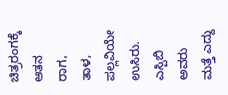ಚಿತ್ರರಂಗಕ್ಕೆ ಆತನ ರಾಗ, ತಾಳ, ಪಲ್ಲವಿಯೇ ಉಸಿರು. ಎಸ್ಪಿಬಿ ಅವರು ಮತ್ತೆ ಎದ್ದು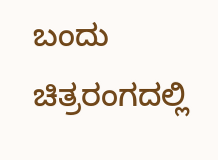ಬಂದು ಚಿತ್ರರಂಗದಲ್ಲಿ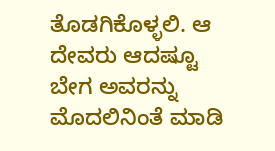ತೊಡಗಿಕೊಳ್ಳಲಿ. ಆ ದೇವರು ಆದಷ್ಟೂ ಬೇಗ ಅವರನ್ನು ಮೊದಲಿನಿಂತೆ ಮಾಡಿ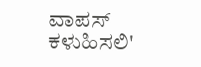ವಾಪಸ್ ಕಳುಹಿಸಲಿ'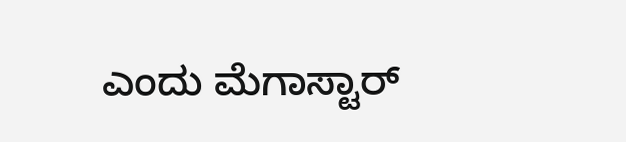ಎಂದು ಮೆಗಾಸ್ಟಾರ್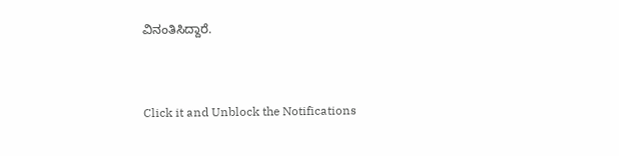ವಿನಂತಿಸಿದ್ದಾರೆ.


Click it and Unblock the Notifications